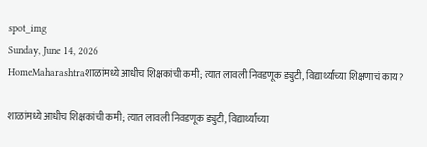spot_img
Sunday, June 14, 2026
HomeMaharashtraशाळांमध्ये आधीच शिक्षकांची कमी; त्यात लावली निवडणूक ड्युटी, विद्यार्थ्यांच्या शिक्षणाचं काय?

शाळांमध्ये आधीच शिक्षकांची कमी; त्यात लावली निवडणूक ड्युटी, विद्यार्थ्यांच्या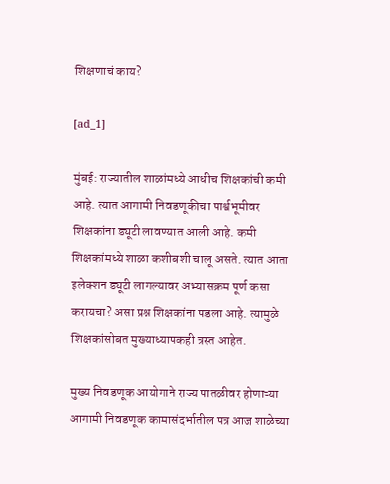शिक्षणाचं काय?

[ad_1]

मुंबई: राज्यातील शाळांमध्ये आधीच शिक्षकांची कमी आहे. त्यात आगामी निवडणूकीचा पार्श्वभूमीवर शिक्षकांना ड्यूटी लावण्यात आली आहे. कमी शिक्षकांमध्ये शाळा कशीबशी चालू असते. त्यात आता इलेक्शन ड्यूटी लागल्यावर अभ्यासक्रम पूर्ण कसा करायचा? असा प्रश्न शिक्षकांना पडला आहे. त्यामुळे शिक्षकांसोबत मुख्याध्यापकही त्रस्त आहेत.

मुख्य निवडणूक आयोगाने राज्य पातळीवर होणाऱ्या आगामी निवडणूक कामासंदर्भातील पत्र आज शाळेच्या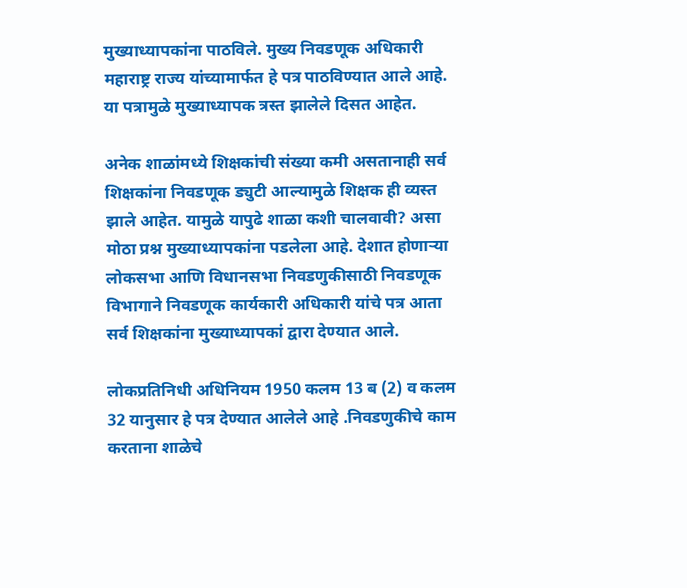मुख्याध्यापकांना पाठविले. मुख्य निवडणूक अधिकारी महाराष्ट्र राज्य यांच्यामार्फत हे पत्र पाठविण्यात आले आहे. या पत्रामुळे मुख्याध्यापक त्रस्त झालेले दिसत आहेत.

अनेक शाळांमध्ये शिक्षकांची संख्या कमी असतानाही सर्व शिक्षकांना निवडणूक ड्युटी आल्यामुळे शिक्षक ही व्यस्त झाले आहेत. यामुळे यापुढे शाळा कशी चालवावी? असा मोठा प्रश्न मुख्याध्यापकांना पडलेला आहे. देशात होणाऱ्या लोकसभा आणि विधानसभा निवडणुकीसाठी निवडणूक विभागाने निवडणूक कार्यकारी अधिकारी यांचे पत्र आता सर्व शिक्षकांना मुख्याध्यापकां द्वारा देण्यात आले.

लोकप्रतिनिधी अधिनियम 1950 कलम 13 ब (2) व कलम 32 यानुसार हे पत्र देण्यात आलेले आहे .निवडणुकीचे काम करताना शाळेचे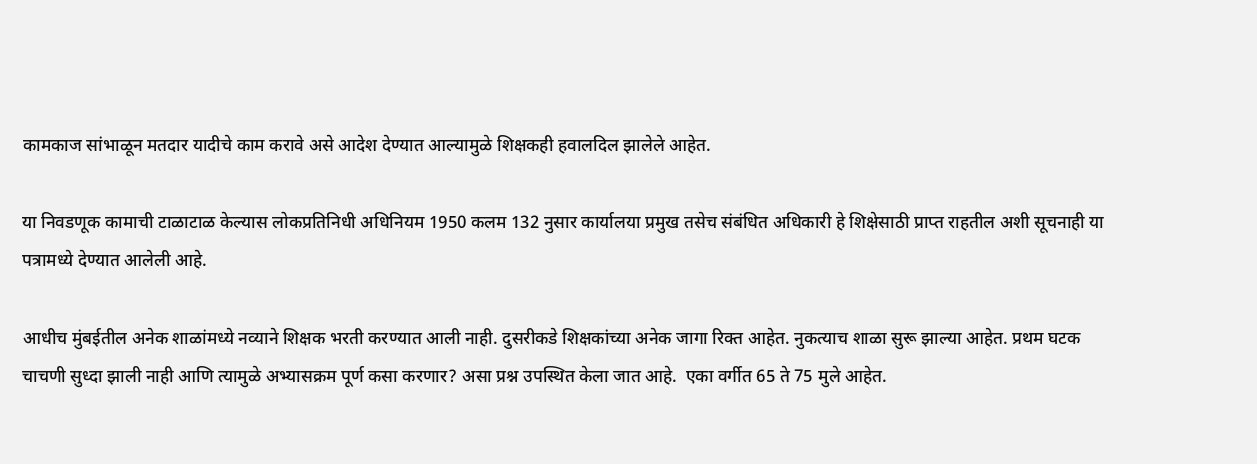कामकाज सांभाळून मतदार यादीचे काम करावे असे आदेश देण्यात आल्यामुळे शिक्षकही हवालदिल झालेले आहेत.

या निवडणूक कामाची टाळाटाळ केल्यास लोकप्रतिनिधी अधिनियम 1950 कलम 132 नुसार कार्यालया प्रमुख तसेच संबंधित अधिकारी हे शिक्षेसाठी प्राप्त राहतील अशी सूचनाही या पत्रामध्ये देण्यात आलेली आहे.

आधीच मुंबईतील अनेक शाळांमध्ये नव्याने शिक्षक भरती करण्यात आली नाही. दुसरीकडे शिक्षकांच्या अनेक जागा रिक्त आहेत. नुकत्याच शाळा सुरू झाल्या आहेत. प्रथम घटक चाचणी सुध्दा झाली नाही आणि त्यामुळे अभ्यासक्रम पूर्ण कसा करणार? असा प्रश्न उपस्थित केला जात आहे.  एका वर्गीत 65 ते 75 मुले आहेत.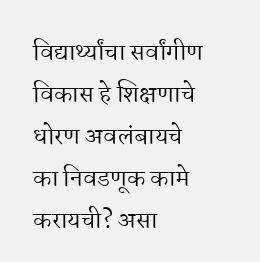विद्यार्थ्यांचा सर्वांगीण विकास हे शिक्षणाचे धोरण अवलंबायचे का निवडणूक कामे करायची? असा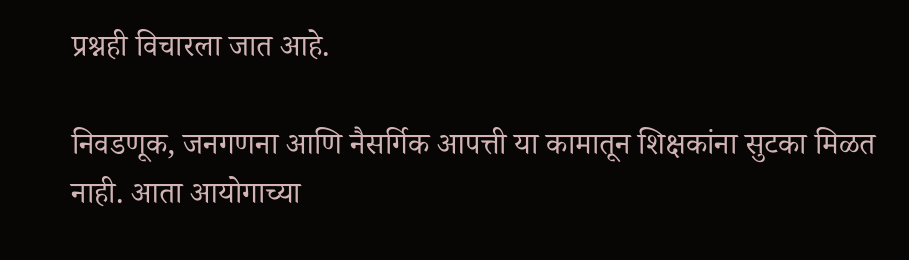प्रश्नही विचारला जात आहे.

निवडणूक, जनगणना आणि नैसर्गिक आपत्ती या कामातून शिक्षकांना सुटका मिळत नाही. आता आयोगाच्या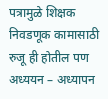पत्रामुळे शिक्षक निवडणूक कामासाठी रुजू ही होतील पण अध्ययन – अध्यापन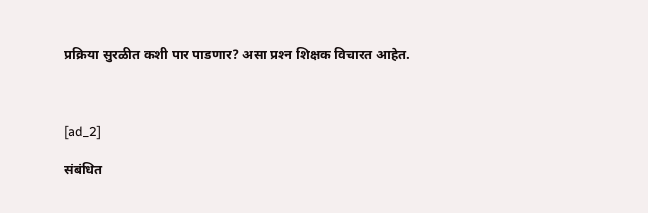प्रक्रिया सुरळीत कशी पार पाडणार? असा प्रश्‍न शिक्षक विचारत आहेत.



[ad_2]

संबंधित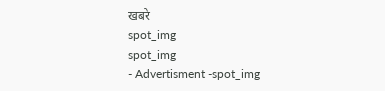खबरे
spot_img
spot_img
- Advertisment -spot_img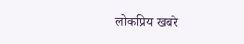लोकप्रिय खबरे